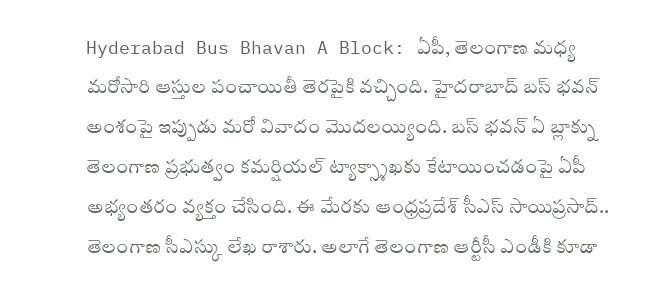Hyderabad Bus Bhavan A Block: ఏపీ, తెలంగాణ మధ్య మరోసారి ఆస్తుల పంచాయితీ తెరపైకి వచ్చింది. హైదరాబాద్ బస్ భవన్ అంశంపై ఇప్పుడు మరో వివాదం మొదలయ్యింది. బస్ భవన్ ఏ బ్లాక్ను తెలంగాణ ప్రభుత్వం కమర్షియల్ ట్యాక్స్శాఖకు కేటాయించడంపై ఏపీ అభ్యంతరం వ్యక్తం చేసింది. ఈ మేరకు ఆంధ్రప్రదేశ్ సీఎస్ సాయిప్రసాద్.. తెలంగాణ సీఎస్కు లేఖ రాశారు. అలాగే తెలంగాణ ఆర్టీసీ ఎండీకి కూడా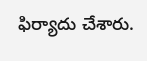ఫిర్యాదు చేశారు.